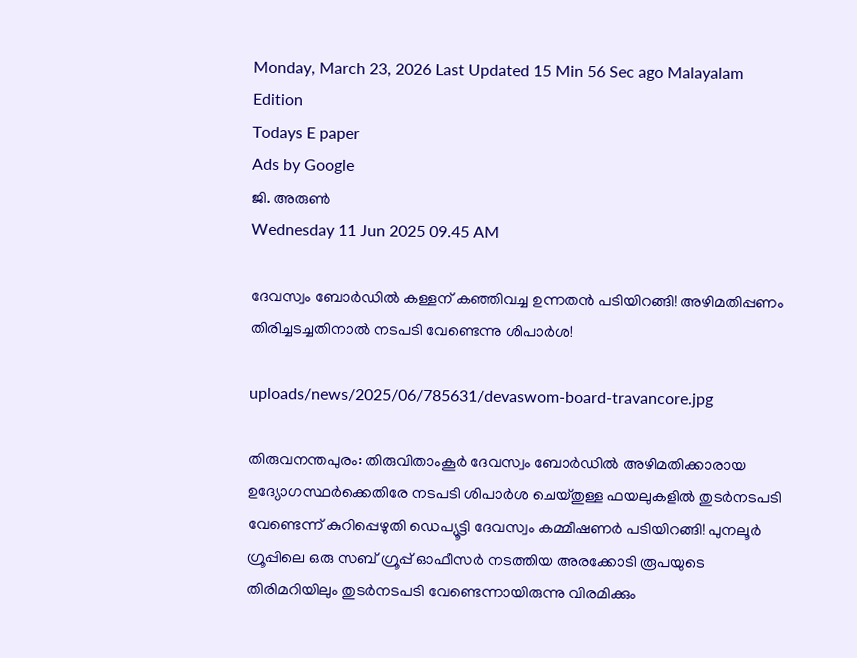Monday, March 23, 2026 Last Updated 15 Min 56 Sec ago Malayalam Edition
Todays E paper
Ads by Google
ജി. അരുണ്‍
Wednesday 11 Jun 2025 09.45 AM

ദേവസ്വം ബോര്‍ഡില്‍ കള്ളന് കഞ്ഞിവച്ച ഉന്നതന്‍ പടിയിറങ്ങി! അഴിമതിപ്പണം തിരിച്ചടച്ചതിനാല്‍ നടപടി വേണ്ടെന്നു ശിപാര്‍ശ!

uploads/news/2025/06/785631/devaswom-board-travancore.jpg

തിരുവനന്തപുരം: തിരുവിതാംകൂര്‍ ദേവസ്വം ബോര്‍ഡില്‍ അഴിമതിക്കാരായ ഉദ്യോഗസ്ഥര്‍ക്കെതിരേ നടപടി ശിപാര്‍ശ ചെയ്തുള്ള ഫയലുകളില്‍ തുടര്‍നടപടി വേണ്ടെന്ന് കുറിപ്പെഴുതി ഡെപ്യൂട്ടി ദേവസ്വം കമ്മീഷണര്‍ പടിയിറങ്ങി! പുനലൂര്‍ ഗ്രൂപ്പിലെ ഒരു സബ് ഗ്രൂപ്പ് ഓഫീസര്‍ നടത്തിയ അരക്കോടി രൂപയുടെ തിരിമറിയിലും തുടര്‍നടപടി വേണ്ടെന്നായിരുന്നു വിരമിക്കും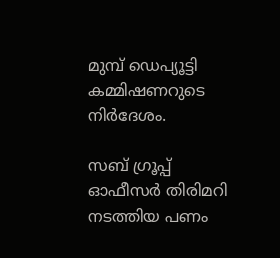മുമ്പ് ഡെപ്യൂട്ടി കമ്മിഷണറുടെ നിര്‍ദേശം.

സബ് ഗ്രൂപ്പ് ഓഫീസര്‍ തിരിമറി നടത്തിയ പണം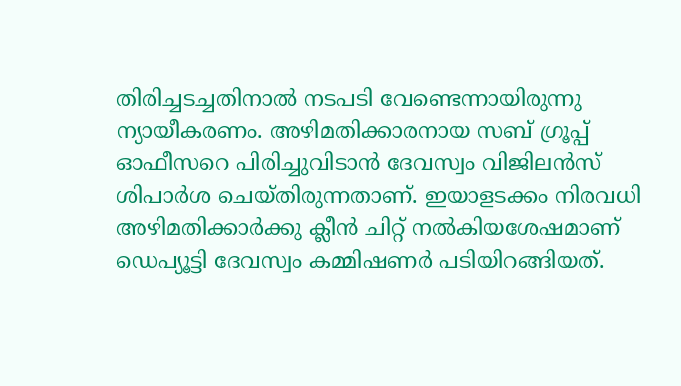തിരിച്ചടച്ചതിനാല്‍ നടപടി വേണ്ടെന്നായിരുന്നു ന്യായീകരണം. അഴിമതിക്കാരനായ സബ് ഗ്രൂപ്പ് ഓഫീസറെ പിരിച്ചുവിടാന്‍ ദേവസ്വം വിജിലന്‍സ് ശിപാര്‍ശ ചെയ്തിരുന്നതാണ്. ഇയാളടക്കം നിരവധി അഴിമതിക്കാര്‍ക്കു ക്ലീന്‍ ചിറ്റ് നല്‍കിയശേഷമാണ് ഡെപ്യൂട്ടി ദേവസ്വം കമ്മിഷണര്‍ പടിയിറങ്ങിയത്.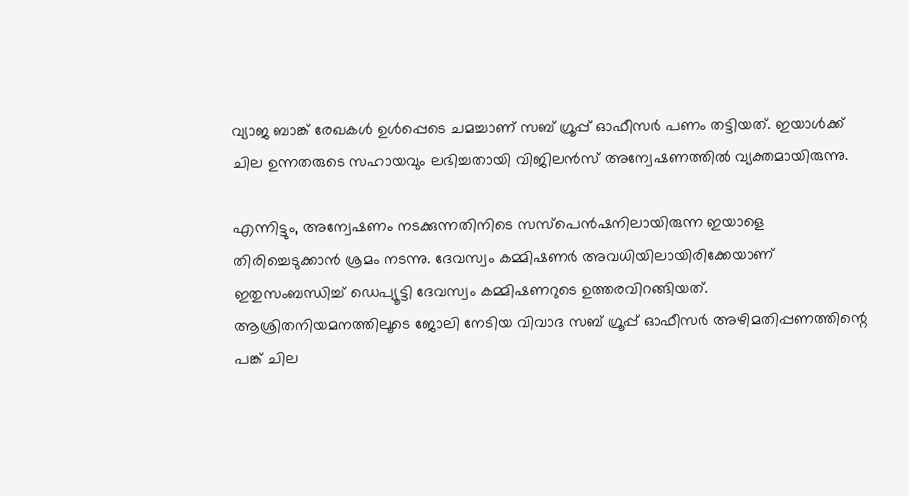വ്യാജ ബാങ്ക് രേഖകള്‍ ഉള്‍പ്പെടെ ചമച്ചാണ് സബ് ഗ്രൂപ്പ് ഓഫീസര്‍ പണം തട്ടിയത്. ഇയാള്‍ക്ക് ചില ഉന്നതരുടെ സഹായവും ലഭിച്ചതായി വിജിലന്‍സ് അന്വേഷണത്തില്‍ വ്യക്തമായിരുന്നു.

എന്നിട്ടും, അന്വേഷണം നടക്കുന്നതിനിടെ സസ്‌പെന്‍ഷനിലായിരുന്ന ഇയാളെ തിരിച്ചെടുക്കാന്‍ ശ്രമം നടന്നു. ദേവസ്വം കമ്മിഷണര്‍ അവധിയിലായിരിക്കേയാണ് ഇതുസംബന്ധിച്ച് ഡെപ്യൂട്ടി ദേവസ്വം കമ്മിഷണറുടെ ഉത്തരവിറങ്ങിയത്. ആശ്രിതനിയമനത്തിലൂടെ ജോലി നേടിയ വിവാദ സബ് ഗ്രൂപ്പ് ഓഫീസര്‍ അഴിമതിപ്പണത്തിന്റെ പങ്ക് ചില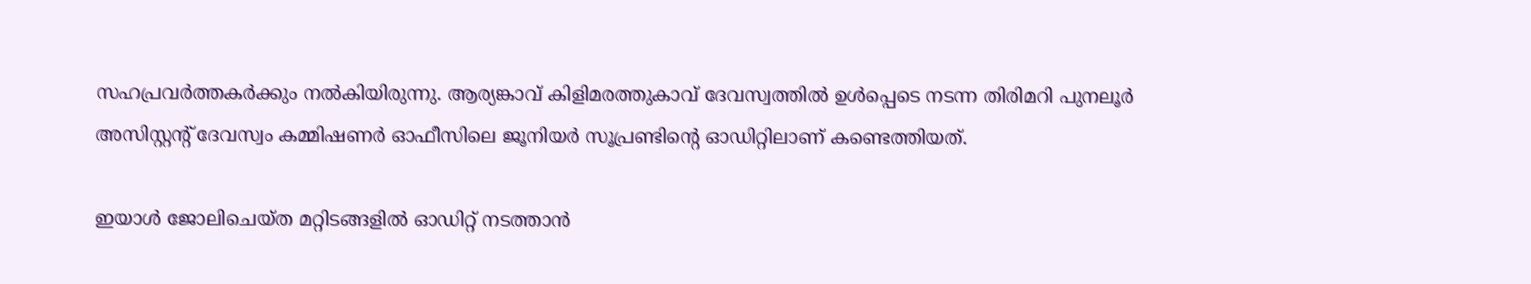സഹപ്രവര്‍ത്തകര്‍ക്കും നല്‍കിയിരുന്നു. ആര്യങ്കാവ് കിളിമരത്തുകാവ് ദേവസ്വത്തില്‍ ഉള്‍പ്പെടെ നടന്ന തിരിമറി പുനലൂര്‍ അസിസ്റ്റന്റ് ദേവസ്വം കമ്മിഷണര്‍ ഓഫീസിലെ ജൂനിയര്‍ സൂപ്രണ്ടിന്റെ ഓഡിറ്റിലാണ് കണ്ടെത്തിയത്.

ഇയാള്‍ ജോലിചെയ്ത മറ്റിടങ്ങളില്‍ ഓഡിറ്റ് നടത്താന്‍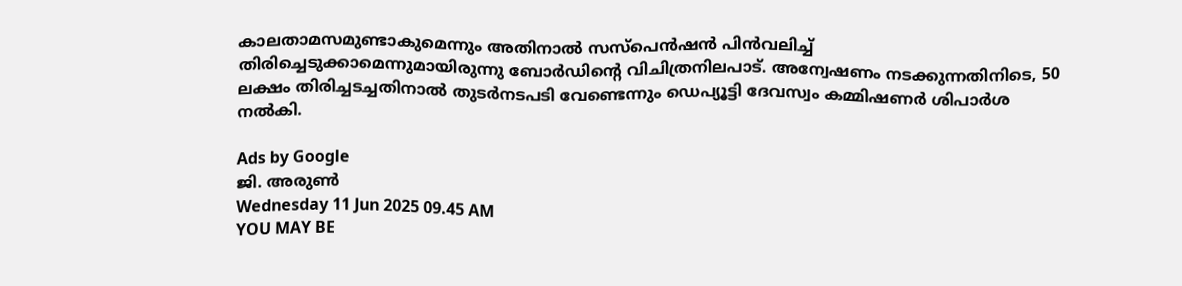കാലതാമസമുണ്ടാകുമെന്നും അതിനാല്‍ സസ്‌പെന്‍ഷന്‍ പിന്‍വലിച്ച് തിരിച്ചെടുക്കാമെന്നുമായിരുന്നു ബോര്‍ഡിന്റെ വിചിത്രനിലപാട്. അന്വേഷണം നടക്കുന്നതിനിടെ, 50 ലക്ഷം തിരിച്ചടച്ചതിനാല്‍ തുടര്‍നടപടി വേണ്ടെന്നും ഡെപ്യൂട്ടി ദേവസ്വം കമ്മിഷണര്‍ ശിപാര്‍ശ നല്‍കി.

Ads by Google
ജി. അരുണ്‍
Wednesday 11 Jun 2025 09.45 AM
YOU MAY BE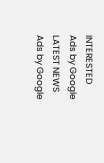INTERESTED
Ads by Google
LATEST NEWS
Ads by Google